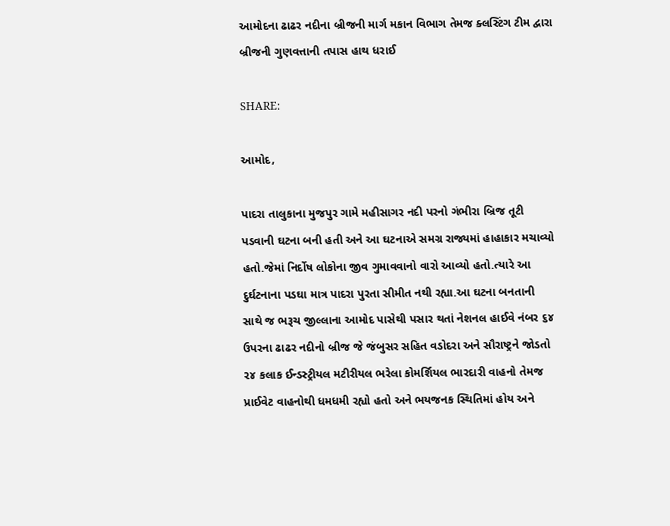આમોદના ઢાઢર નદીના બ્રીજની માર્ગ મકાન વિભાગ તેમજ ક્લસ્ટિંગ ટીમ દ્વારા બ્રીજની ગુણવત્તાની તપાસ હાથ ધરાઈ

SHARE:

આમોદ,

પાદરા તાલુકાના મુજપુર ગામે મહીસાગર નદી પરનો ગંભીરા બ્રિજ તૂટી પડવાની ઘટના બની હતી અને આ ઘટનાએ સમગ્ર રાજ્યમાં હાહાકાર મચાવ્યો હતો.જેમાં નિર્દોષ લોકોના જીવ ગુમાવવાનો વારો આવ્યો હતો.ત્યારે આ દુર્ઘટનાના પડઘા માત્ર પાદરા પુરતા સીમીત નથી રહ્યા.આ ઘટના બનતાની સાથે જ ભરૂચ જીલ્લાના આમોદ પાસેથી પસાર થતાં નેશનલ હાઈવે નંબર ૬૪ ઉપરના ઢાઢર નદીનો બ્રીજ જે જંબુસર સહિત વડોદરા અને સૌરાષ્ટ્રને જોડતો ૨૪ કલાક ઈન્ડસ્ટ્રીયલ મટીરીયલ ભરેલા કોમર્શિયલ ભારદારી વાહનો તેમજ પ્રાઈવેટ વાહનોથી ધમધમી રહ્યો હતો અને ભયજનક સ્થિતિમાં હોય અને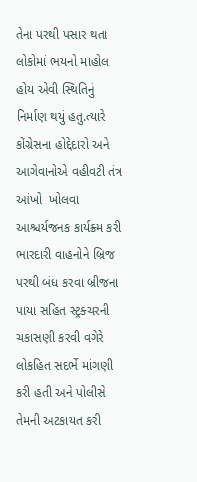તેના પરથી પસાર થતા લોકોમાં ભયનો માહોલ હોય એવી સ્થિતિનું નિર્માણ થયું હતુ.ત્યારે કોંગ્રેસના હોદ્દેદારો અને આગેવાનોએ વહીવટી તંત્ર આંખો  ખોલવા આશ્ચર્યજનક કાર્યક્ર્મ કરી ભારદારી વાહનોને બ્રિજ પરથી બંધ કરવા બ્રીજના પાયા સહિત સ્ટ્રક્ચરની ચકાસણી કરવી વગેરે લોકહિત સદર્ભે માંગણી કરી હતી અને પોલીસે તેમની અટકાયત કરી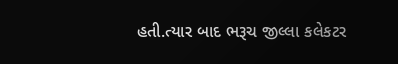હતી.ત્યાર બાદ ભરૂચ જીલ્લા કલેકટર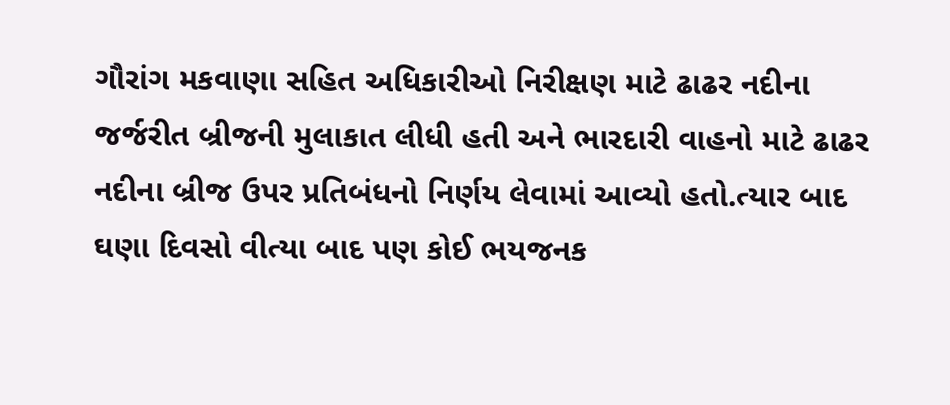ગૌરાંગ મકવાણા સહિત અધિકારીઓ નિરીક્ષણ માટે ઢાઢર નદીના જર્જરીત બ્રીજની મુલાકાત લીધી હતી અને ભારદારી વાહનો માટે ઢાઢર નદીના બ્રીજ ઉપર પ્રતિબંધનો નિર્ણય લેવામાં આવ્યો હતો.ત્યાર બાદ ઘણા દિવસો વીત્યા બાદ પણ કોઈ ભયજનક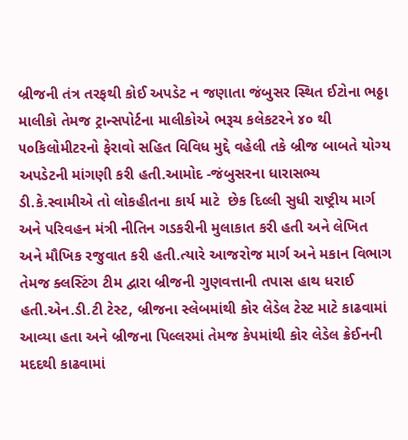બ્રીજની તંત્ર તરફથી કોઈ અપડેટ ન જણાતા જંબુસર સ્થિત ઈટોના ભઠ્ઠા માલીકો તેમજ ટ્રાન્સપોર્ટના માલીકોએ ભરૂચ કલેકટરને ૪૦ થી ૫૦કિલોમીટરનો ફેરાવો સહિત વિવિધ મુદ્દે વહેલી તકે બ્રીજ બાબતે યોગ્ય અપડેટની માંગણી કરી હતી.આમોદ -જંબુસરના ધારાસભ્ય ડી.કે.સ્વામીએ તો લોકહીતના કાર્ય માટે  છેક દિલ્લી સુધી રાષ્ટ્રીય માર્ગ અને પરિવહન મંત્રી નીતિન ગડકરીની મુલાકાત કરી હતી અને લેખિત અને મૌખિક રજુવાત કરી હતી.ત્યારે આજરોજ માર્ગ અને મકાન વિભાગ તેમજ ક્લસ્ટિંગ ટીમ દ્વારા બ્રીજની ગુણવત્તાની તપાસ હાથ ધરાઈ હતી.એન.ડી.ટી ટેસ્ટ, બ્રીજના સ્લેબમાંથી કોર લેડેલ ટેસ્ટ માટે કાઢવામાં આવ્યા હતા અને બ્રીજના પિલ્લરમાં તેમજ કેપમાંથી કોર લેડેલ ક્રેઈનની મદદથી કાઢવામાં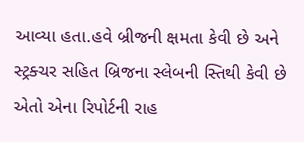આવ્યા હતા.હવે બ્રીજની ક્ષમતા કેવી છે અને સ્ટ્રક્ચર સહિત બ્રિજના સ્લેબની સ્તિથી કેવી છે એતો એના રિપોર્ટની રાહ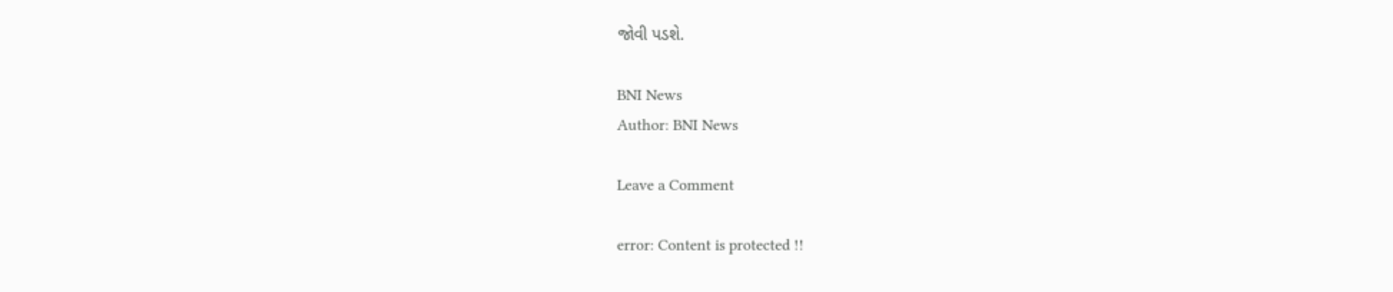જોવી પડશે.

BNI News
Author: BNI News

Leave a Comment

error: Content is protected !!